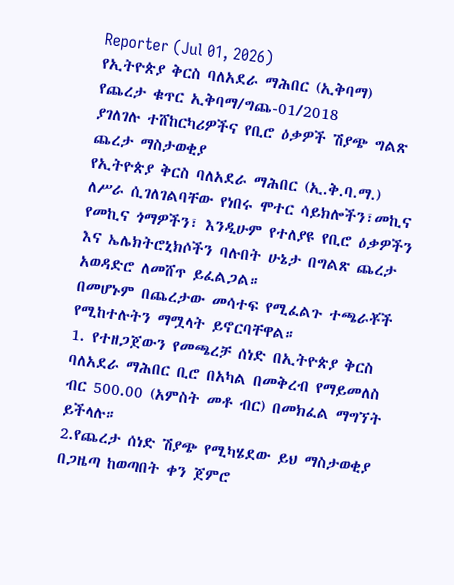Reporter (Jul 01, 2026)
የኢትዮጵያ ቅርስ ባለአደራ ማሕበር (ኢቅባማ)
የጨረታ ቁጥር ኢቅባማ/ግጨ-01/2018
ያገለገሉ ተሸከርካሪዎችና የቢሮ ዕቃዎች ሽያጭ ግልጽ ጨረታ ማስታወቂያ
የኢትዮጵያ ቅርስ ባለአደራ ማሕበር (ኢ.ቅ.ባ.ማ.) ለሥራ ሲገለገልባቸው የነበሩ ሞተር ሳይክሎችን፣መኪና የመኪና ጎማዎችን፣ እንዲሁም የተለያዩ የቢሮ ዕቃዎችን እና ኤሌክትሮኒክሶችን ባሉበት ሁኔታ በግልጽ ጨረታ አወዳድሮ ለመሸጥ ይፈልጋል።
በመሆኑም በጨረታው መሳተፍ የሚፈልጉ ተጫራቾች የሚከተሉትን ማሟላት ይኖርባቸዋል።
1. የተዘጋጀውን የመጫረቻ ሰነድ በኢትዮጵያ ቅርስ ባለአደራ ማሕበር ቢሮ በአካል በመቅረብ የማይመለስ ብር 500.00 (አምስት መቶ ብር) በመክፈል ማግኘት ይችላሉ።
2.የጨረታ ሰነድ ሽያጭ የሚካሄደው ይህ ማስታወቂያ በጋዜጣ ከወጣበት ቀን ጀምሮ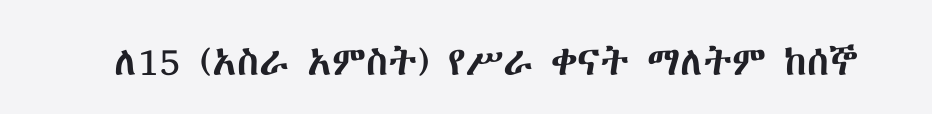ለ15 (አስራ አምስት) የሥራ ቀናት ማለትም ከሰኞ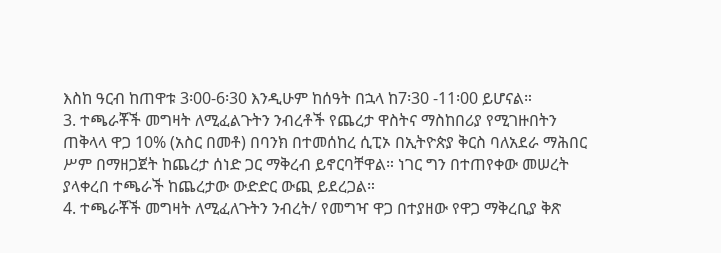እስከ ዓርብ ከጠዋቱ 3፡00-6፡30 እንዲሁም ከሰዓት በኋላ ከ7፡30 -11፡00 ይሆናል።
3. ተጫራቾች መግዛት ለሚፈልጉትን ንብረቶች የጨረታ ዋስትና ማስከበሪያ የሚገዙበትን ጠቅላላ ዋጋ 10% (አስር በመቶ) በባንክ በተመሰከረ ሲፒኦ በኢትዮጵያ ቅርስ ባለአደራ ማሕበር ሥም በማዘጋጀት ከጨረታ ሰነድ ጋር ማቅረብ ይኖርባቸዋል። ነገር ግን በተጠየቀው መሠረት ያላቀረበ ተጫራች ከጨረታው ውድድር ውጪ ይደረጋል።
4. ተጫራቾች መግዛት ለሚፈለጉትን ንብረት/ የመግዣ ዋጋ በተያዘው የዋጋ ማቅረቢያ ቅጽ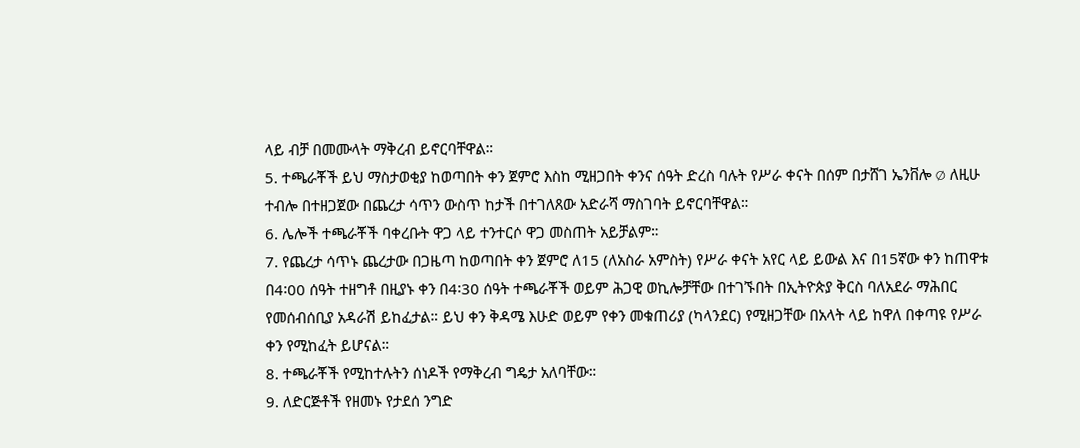ላይ ብቻ በመሙላት ማቅረብ ይኖርባቸዋል።
5. ተጫራቾች ይህ ማስታወቂያ ከወጣበት ቀን ጀምሮ እስከ ሚዘጋበት ቀንና ሰዓት ድረስ ባሉት የሥራ ቀናት በሰም በታሸገ ኤንቨሎ ∅ ለዚሁ ተብሎ በተዘጋጀው በጨረታ ሳጥን ውስጥ ከታች በተገለጸው አድራሻ ማስገባት ይኖርባቸዋል።
6. ሌሎች ተጫራቾች ባቀረቡት ዋጋ ላይ ተንተርሶ ዋጋ መስጠት አይቻልም።
7. የጨረታ ሳጥኑ ጨረታው በጋዜጣ ከወጣበት ቀን ጀምሮ ለ15 (ለአስራ አምስት) የሥራ ቀናት አየር ላይ ይውል እና በ15ኛው ቀን ከጠዋቱ በ4፡00 ሰዓት ተዘግቶ በዚያኑ ቀን በ4፡30 ሰዓት ተጫራቾች ወይም ሕጋዊ ወኪሎቻቸው በተገኙበት በኢትዮጵያ ቅርስ ባለአደራ ማሕበር የመሰብሰቢያ አዳራሽ ይከፈታል። ይህ ቀን ቅዳሜ እሁድ ወይም የቀን መቁጠሪያ (ካላንደር) የሚዘጋቸው በአላት ላይ ከዋለ በቀጣዩ የሥራ ቀን የሚከፈት ይሆናል።
8. ተጫራቾች የሚከተሉትን ሰነዶች የማቅረብ ግዴታ አለባቸው።
9. ለድርጅቶች የዘመኑ የታደሰ ንግድ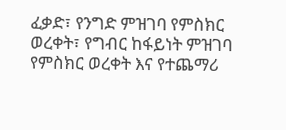ፈቃድ፣ የንግድ ምዝገባ የምስክር ወረቀት፣ የግብር ከፋይነት ምዝገባ የምስክር ወረቀት እና የተጨማሪ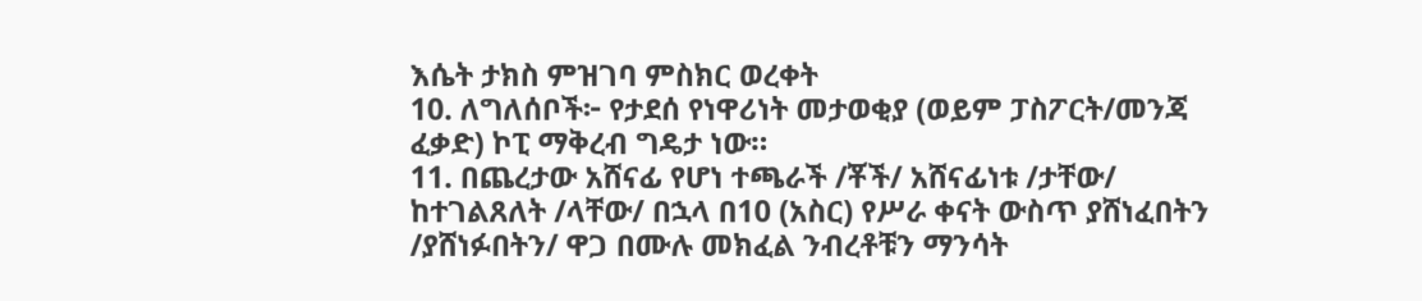እሴት ታክስ ምዝገባ ምስክር ወረቀት
10. ለግለሰቦች፦ የታደሰ የነዋሪነት መታወቂያ (ወይም ፓስፖርት/መንጃ ፈቃድ) ኮፒ ማቅረብ ግዴታ ነው።
11. በጨረታው አሸናፊ የሆነ ተጫራች /ቾች/ አሸናፊነቱ /ታቸው/ ከተገልጸለት /ላቸው/ በኋላ በ10 (አስር) የሥራ ቀናት ውስጥ ያሸነፈበትን /ያሸነፉበትን/ ዋጋ በሙሉ መክፈል ንብረቶቹን ማንሳት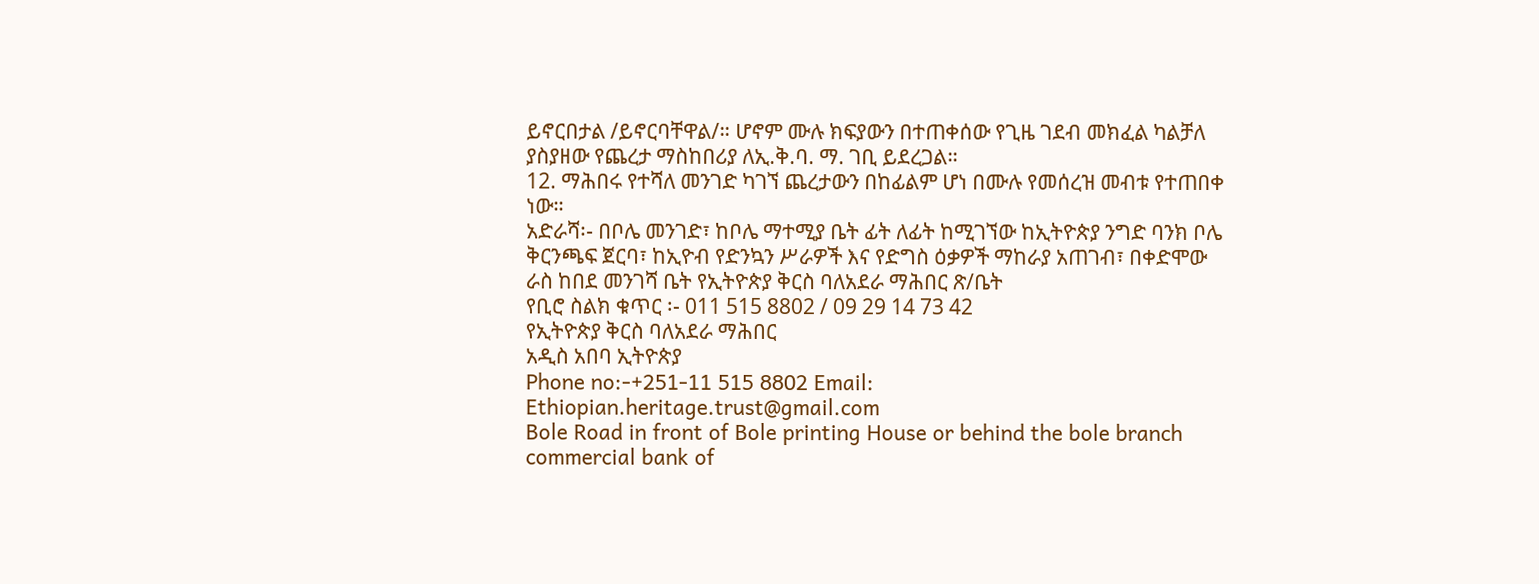ይኖርበታል /ይኖርባቸዋል/። ሆኖም ሙሉ ክፍያውን በተጠቀሰው የጊዜ ገደብ መክፈል ካልቻለ ያስያዘው የጨረታ ማስከበሪያ ለኢ.ቅ.ባ. ማ. ገቢ ይደረጋል።
12. ማሕበሩ የተሻለ መንገድ ካገኘ ጨረታውን በከፊልም ሆነ በሙሉ የመሰረዝ መብቱ የተጠበቀ ነው።
አድራሻ፡- በቦሌ መንገድ፣ ከቦሌ ማተሚያ ቤት ፊት ለፊት ከሚገኘው ከኢትዮጵያ ንግድ ባንክ ቦሌ ቅርንጫፍ ጀርባ፣ ከኢዮብ የድንኳን ሥራዎች እና የድግስ ዕቃዎች ማከራያ አጠገብ፣ በቀድሞው ራስ ከበደ መንገሻ ቤት የኢትዮጵያ ቅርስ ባለአደራ ማሕበር ጽ/ቤት
የቢሮ ስልክ ቁጥር ፡- 011 515 8802 / 09 29 14 73 42
የኢትዮጵያ ቅርስ ባለአደራ ማሕበር
አዲስ አበባ ኢትዮጵያ
Phone no:-+251-11 515 8802 Email: Ethiopian.heritage.trust@gmail.com
Bole Road in front of Bole printing House or behind the bole branch commercial bank of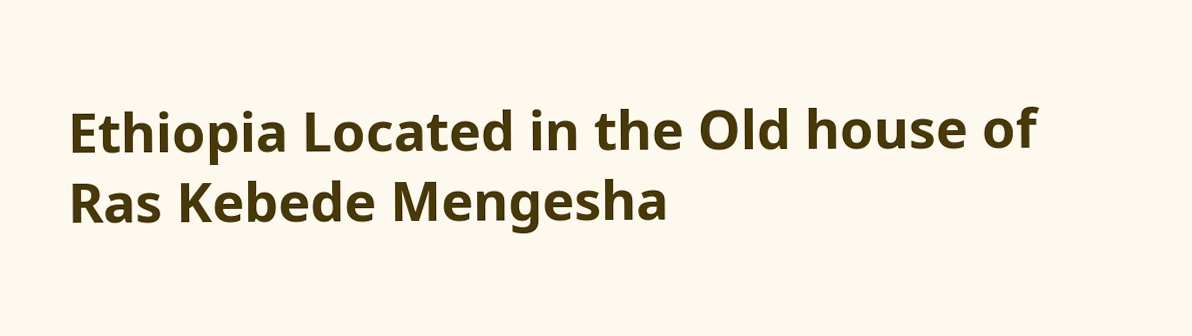Ethiopia Located in the Old house of Ras Kebede Mengesha